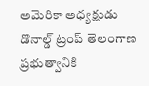అమెరికా అధ్యక్షుడు డొనాల్డ్ ట్రంప్ తెలంగాణ ప్రభుత్వానికి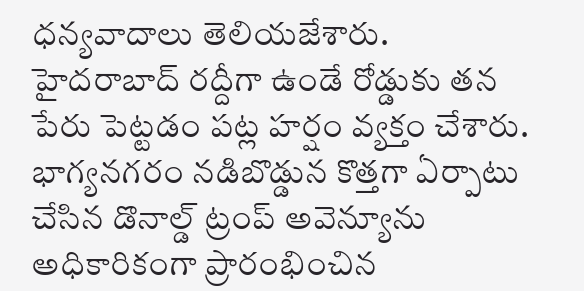ధన్యవాదాలు తెలియజేశారు. హైదరాబాద్ రద్దీగా ఉండే రోడ్డుకు తన పేరు పెట్టడం పట్ల హర్షం వ్యక్తం చేశారు. భాగ్యనగరం నడిబొడ్డున కొత్తగా ఏర్పాటు చేసిన డొనాల్డ్ ట్రంప్ అవెన్యూను అధికారికంగా ప్రారంభించిన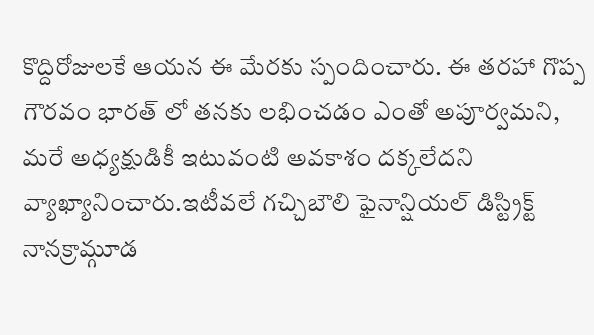కొద్దిరోజులకే ఆయన ఈ మేరకు స్పందించారు. ఈ తరహా గొప్ప గౌరవం భారత్ లో తనకు లభించడం ఎంతో అపూర్వమని, మరే అధ్యక్షుడికీ ఇటువంటి అవకాశం దక్కలేదని వ్యాఖ్యానించారు.ఇటీవలే గచ్చిబౌలి ఫైనాన్షియల్ డిస్ట్రిక్ట్ నానక్రామ్గూడ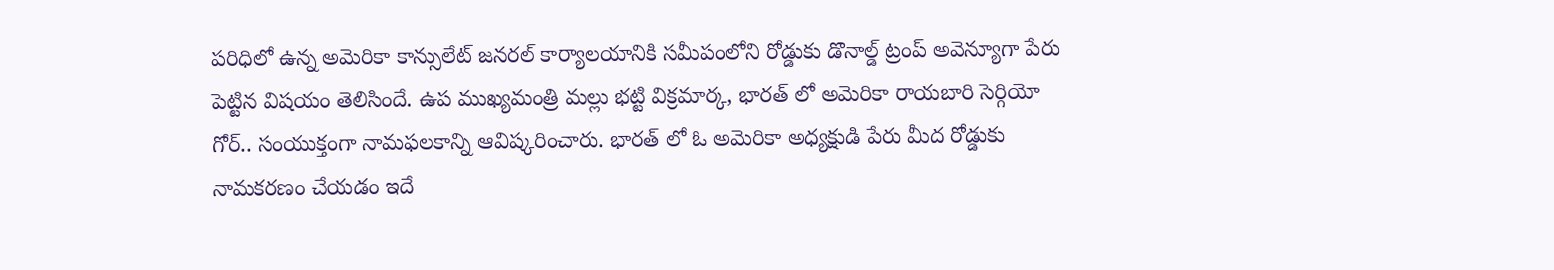పరిధిలో ఉన్న అమెరికా కాన్సులేట్ జనరల్ కార్యాలయానికి సమీపంలోని రోడ్డుకు డొనాల్డ్ ట్రంప్ అవెన్యూగా పేరు పెట్టిన విషయం తెలిసిందే. ఉప ముఖ్యమంత్రి మల్లు భట్టి విక్రమార్క, భారత్ లో అమెరికా రాయబారి సెర్గియో గోర్.. సంయుక్తంగా నామఫలకాన్ని ఆవిష్కరించారు. భారత్ లో ఓ అమెరికా అధ్యక్షుడి పేరు మీద రోడ్డుకు నామకరణం చేయడం ఇదే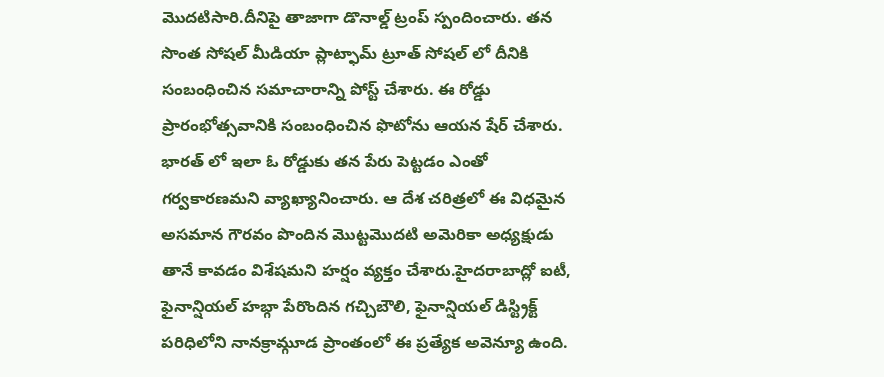మొదటిసారి.దీనిపై తాజాగా డొనాల్డ్ ట్రంప్ స్పందించారు. తన సొంత సోషల్ మీడియా ప్లాట్ఫామ్ ట్రూత్ సోషల్ లో దీనికి సంబంధించిన సమాచారాన్ని పోస్ట్ చేశారు. ఈ రోడ్డు ప్రారంభోత్సవానికి సంబంధించిన ఫొటోను ఆయన షేర్ చేశారు. భారత్ లో ఇలా ఓ రోడ్డుకు తన పేరు పెట్టడం ఎంతో గర్వకారణమని వ్యాఖ్యానించారు. ఆ దేశ చరిత్రలో ఈ విధమైన అసమాన గౌరవం పొందిన మొట్టమొదటి అమెరికా అధ్యక్షుడు తానే కావడం విశేషమని హర్షం వ్యక్తం చేశారు.హైదరాబాద్లో ఐటీ, ఫైనాన్షియల్ హబ్గా పేరొందిన గచ్చిబౌలి, ఫైనాన్షియల్ డిస్ట్రిక్ట్ పరిధిలోని నానక్రామ్గూడ ప్రాంతంలో ఈ ప్రత్యేక అవెన్యూ ఉంది.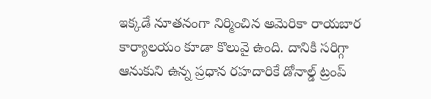ఇక్కడే నూతనంగా నిర్మించిన అమెరికా రాయబార కార్యాలయం కూడా కొలువై ఉంది. దానికి సరిగ్గా ఆనుకుని ఉన్న ప్రధాన రహదారికే డోనాల్డ్ ట్రంప్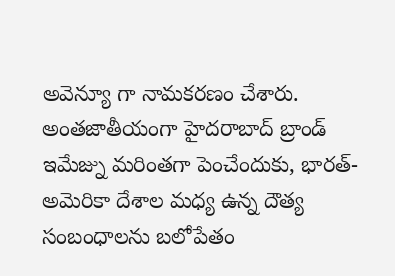అవెన్యూ గా నామకరణం చేశారు. అంతజాతీయంగా హైదరాబాద్ బ్రాండ్ ఇమేజ్ను మరింతగా పెంచేందుకు, భారత్-అమెరికా దేశాల మధ్య ఉన్న దౌత్య సంబంధాలను బలోపేతం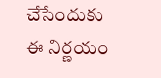చేసేందుకు ఈ నిర్ణయం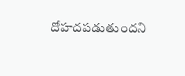దోహదపడుతుందని